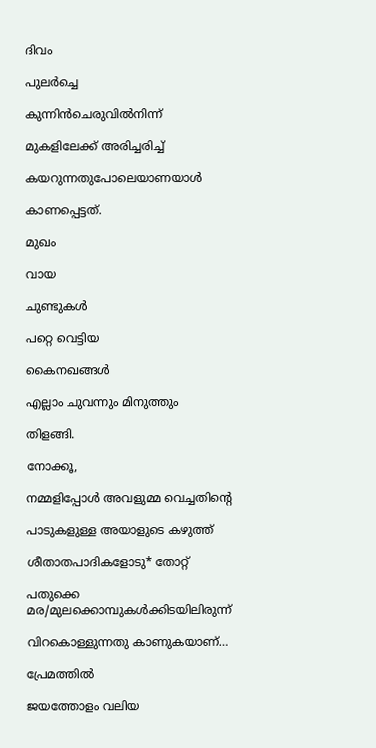ദിവം

പുലർച്ചെ

കുന്നിൻചെരുവിൽനിന്ന്

മുകളിലേക്ക് അരിച്ചരിച്ച്

കയറുന്നതുപോലെയാണയാൾ

കാണപ്പെട്ടത്.

മുഖം

വായ

ചുണ്ടുകൾ

പറ്റെ വെട്ടിയ

കൈനഖങ്ങൾ

എല്ലാം ചുവന്നും മിനുത്തും

തിളങ്ങി.

നോക്കൂ,

നമ്മളിപ്പോൾ അവളുമ്മ വെച്ചതിന്റെ

പാടുകളുള്ള അയാളുടെ കഴുത്ത്

ശീതാതപാദികളോടു* തോറ്റ്

പതുക്കെ മര/മുലക്കൊമ്പുകൾക്കിടയിലിരുന്ന്

വിറകൊള്ളുന്നതു കാണുകയാണ്…

പ്രേമത്തിൽ

ജയത്തോളം വലിയ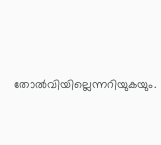തോൽവിയില്ലെന്നറിയുകയും.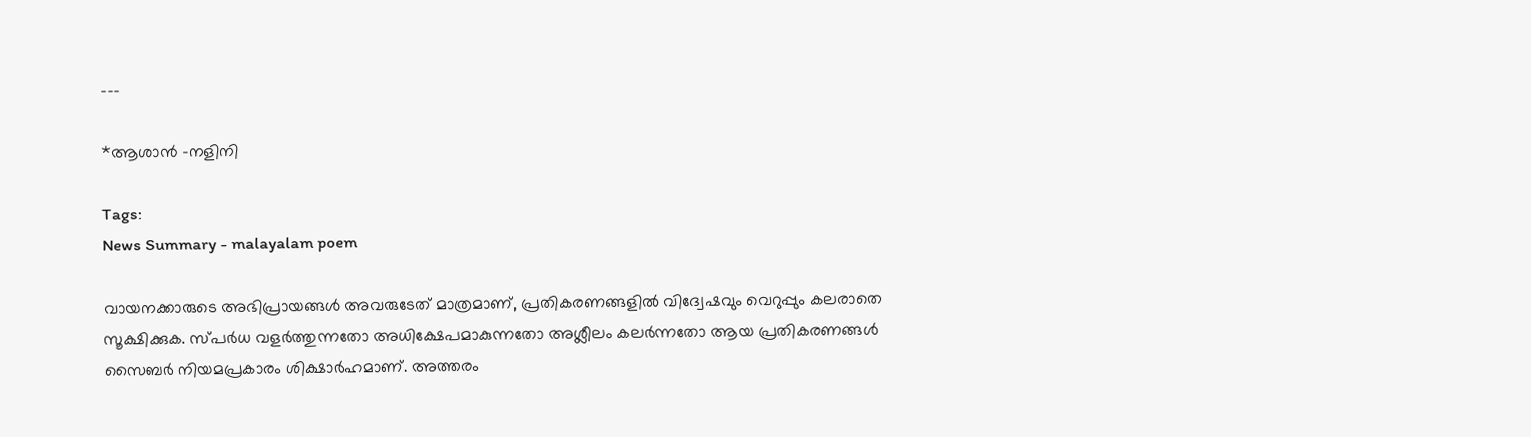---

*ആശാൻ –നളിനി

Tags:
News Summary - malayalam poem

വായനക്കാരുടെ അഭിപ്രായങ്ങള്‍ അവരുടേത് മാത്രമാണ്, പ്രതികരണങ്ങളിൽ വിദ്വേഷവും വെറുപ്പും കലരാതെ സൂക്ഷിക്കുക. സ്പർധ വളർത്തുന്നതോ അധിക്ഷേപമാകുന്നതോ അശ്ലീലം കലർന്നതോ ആയ പ്രതികരണങ്ങൾ സൈബർ നിയമപ്രകാരം ശിക്ഷാർഹമാണ്. അത്തരം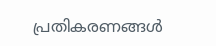പ്രതികരണങ്ങൾ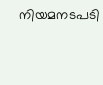നിയമനടപടി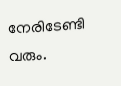നേരിടേണ്ടി വരും.